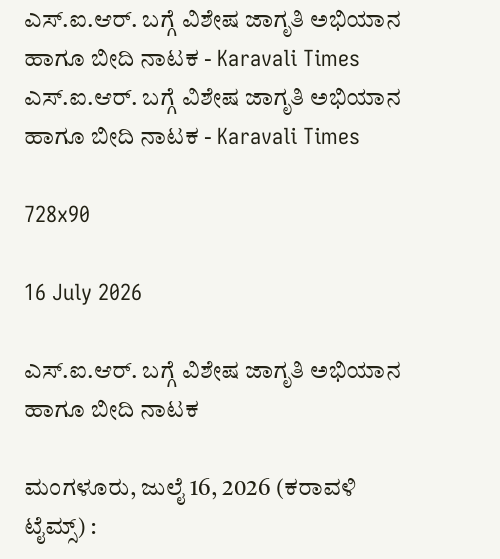ಎಸ್.ಐ.ಆರ್. ಬಗ್ಗೆ ವಿಶೇಷ ಜಾಗೃತಿ ಅಭಿಯಾನ ಹಾಗೂ ಬೀದಿ ನಾಟಕ - Karavali Times ಎಸ್.ಐ.ಆರ್. ಬಗ್ಗೆ ವಿಶೇಷ ಜಾಗೃತಿ ಅಭಿಯಾನ ಹಾಗೂ ಬೀದಿ ನಾಟಕ - Karavali Times

728x90

16 July 2026

ಎಸ್.ಐ.ಆರ್. ಬಗ್ಗೆ ವಿಶೇಷ ಜಾಗೃತಿ ಅಭಿಯಾನ ಹಾಗೂ ಬೀದಿ ನಾಟಕ

ಮಂಗಳೂರು, ಜುಲೈ 16, 2026 (ಕರಾವಳಿ ಟೈಮ್ಸ್) :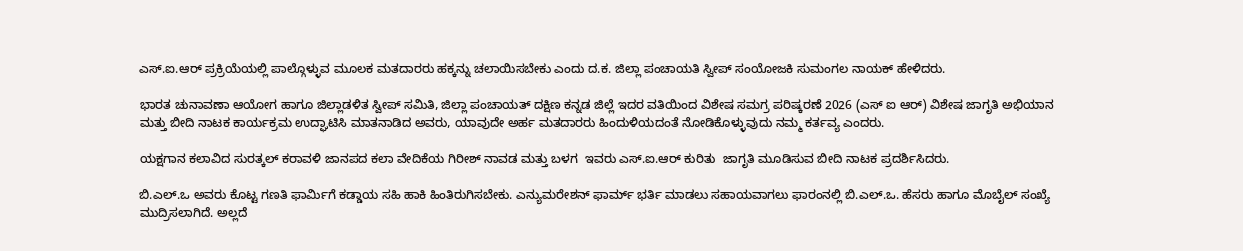ಎಸ್.ಐ.ಆರ್ ಪ್ರಕ್ರಿಯೆಯಲ್ಲಿ ಪಾಲ್ಗೊಳ್ಳುವ ಮೂಲಕ ಮತದಾರರು ಹಕ್ಕನ್ನು ಚಲಾಯಿಸಬೇಕು ಎಂದು ದ.ಕ. ಜಿಲ್ಲಾ ಪಂಚಾಯತಿ ಸ್ವೀಪ್ ಸಂಯೋಜಕಿ ಸುಮಂಗಲ ನಾಯಕ್ ಹೇಳಿದರು.

ಭಾರತ ಚುನಾವಣಾ ಆಯೋಗ ಹಾಗೂ ಜಿಲ್ಲಾಡಳಿತ ಸ್ವೀಪ್ ಸಮಿತಿ, ಜಿಲ್ಲಾ ಪಂಚಾಯತ್ ದಕ್ಷಿಣ ಕನ್ನಡ ಜಿಲ್ಲೆ ಇದರ ವತಿಯಿಂದ ವಿಶೇಷ ಸಮಗ್ರ ಪರಿಷ್ಕರಣೆ 2026 (ಎಸ್ ಐ ಆರ್) ವಿಶೇಷ ಜಾಗೃತಿ ಅಭಿಯಾನ ಮತ್ತು ಬೀದಿ ನಾಟಕ ಕಾರ್ಯಕ್ರಮ ಉದ್ಘಾಟಿಸಿ ಮಾತನಾಡಿದ ಅವರು, ಯಾವುದೇ ಅರ್ಹ ಮತದಾರರು ಹಿಂದುಳಿಯದಂತೆ ನೋಡಿಕೊಳ್ಳುವುದು ನಮ್ಮ ಕರ್ತವ್ಯ ಎಂದರು.

ಯಕ್ಷಗಾನ ಕಲಾವಿದ ಸುರತ್ಕಲ್ ಕರಾವಳಿ ಜಾನಪದ ಕಲಾ ವೇದಿಕೆಯ ಗಿರೀಶ್ ನಾವಡ ಮತ್ತು ಬಳಗ  ಇವರು ಎಸ್.ಐ.ಆರ್ ಕುರಿತು  ಜಾಗೃತಿ ಮೂಡಿಸುವ ಬೀದಿ ನಾಟಕ ಪ್ರದರ್ಶಿಸಿದರು.

ಬಿ.ಎಲ್.ಒ ಅವರು ಕೊಟ್ಟ ಗಣತಿ ಫಾರ್ಮಿಗೆ ಕಡ್ಡಾಯ ಸಹಿ ಹಾಕಿ ಹಿಂತಿರುಗಿಸಬೇಕು. ಎನ್ಯುಮರೇಶನ್ ಫಾರ್ಮ್ ಭರ್ತಿ ಮಾಡಲು ಸಹಾಯವಾಗಲು ಫಾರಂನಲ್ಲಿ ಬಿ.ಎಲ್.ಒ. ಹೆಸರು ಹಾಗೂ ಮೊಬೈಲ್ ಸಂಖ್ಯೆ ಮುದ್ರಿಸಲಾಗಿದೆ. ಅಲ್ಲದೆ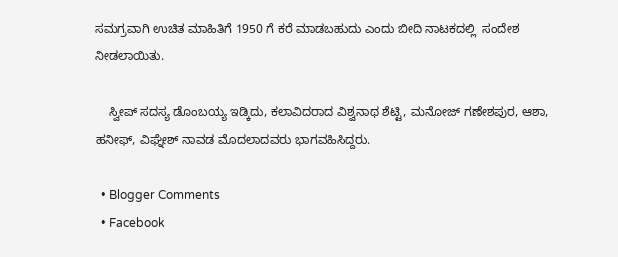ಸಮಗ್ರವಾಗಿ ಉಚಿತ ಮಾಹಿತಿಗೆ 1950 ಗೆ ಕರೆ ಮಾಡಬಹುದು ಎಂದು ಬೀದಿ ನಾಟಕದಲ್ಲಿ  ಸಂದೇಶ ನೀಡಲಾಯಿತು.

    ಸ್ವೀಪ್ ಸದಸ್ಯ ಡೊಂಬಯ್ಯ ಇಡ್ಕಿದು, ಕಲಾವಿದರಾದ ವಿಶ್ವನಾಥ ಶೆಟ್ಟಿ, ಮನೋಜ್ ಗಣೇಶಪುರ, ಆಶಾ, ಹನೀಫ್, ವಿಘ್ನೇಶ್ ನಾವಡ ಮೊದಲಾದವರು ಭಾಗವಹಿಸಿದ್ದರು.

  • Blogger Comments
  • Facebook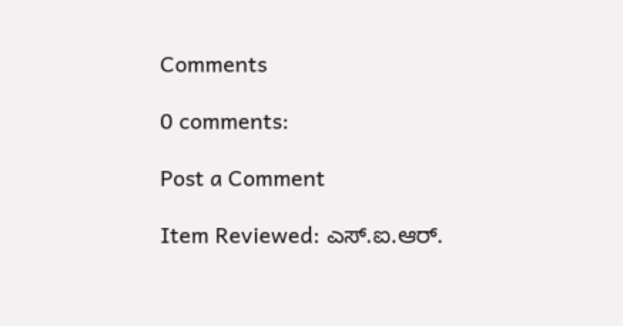Comments

0 comments:

Post a Comment

Item Reviewed: ಎಸ್.ಐ.ಆರ್.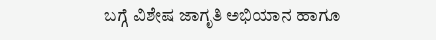ಬಗ್ಗೆ ವಿಶೇಷ ಜಾಗೃತಿ ಅಭಿಯಾನ ಹಾಗೂ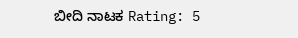ಬೀದಿ ನಾಟಕ Rating: 5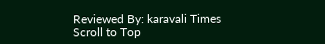Reviewed By: karavali Times
Scroll to Top